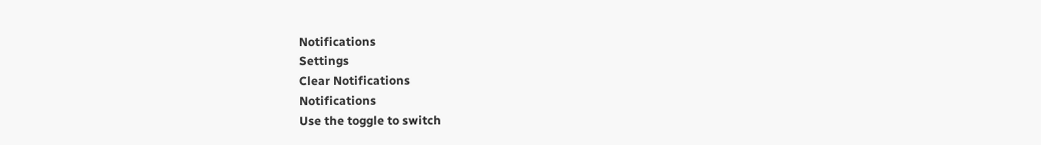Notifications
Settings
Clear Notifications
Notifications
Use the toggle to switch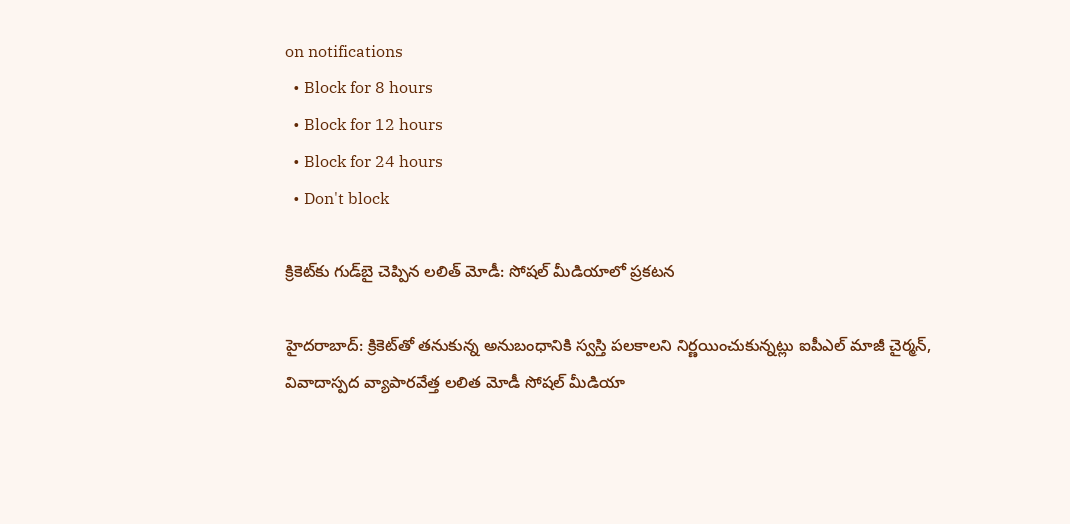on notifications
  • Block for 8 hours
  • Block for 12 hours
  • Block for 24 hours
  • Don't block

క్రికెట్‌కు గుడ్‌బై చెప్పిన లలిత్ మోడీ: సోషల్ మీడియాలో ప్రకటన

హైదరాబాద్: క్రికెట్‌తో తనుకున్న అనుబంధానికి స్వస్తి పలకాలని నిర్ణయించుకున్నట్లు ఐపీఎల్‌ మాజీ చైర్మన్‌, వివాదాస్పద వ్యాపారవేత్త లలిత మోడీ సోషల్ మీడియా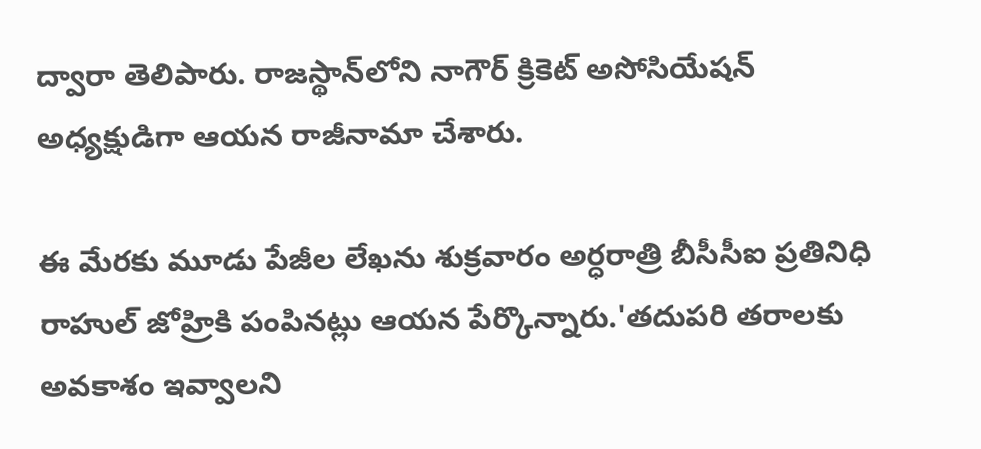ద్వారా తెలిపారు. రాజస్థాన్‌లోని నాగౌర్‌ క్రికెట్‌ అసోసియేషన్‌ అధ్యక్షుడిగా ఆయన రాజీనామా చేశారు.

ఈ మేరకు మూడు పేజీల లేఖను శుక్రవారం అర్ధరాత్రి బీసీసీఐ ప్రతినిధి రాహుల్‌ జోహ్రికి పంపినట్లు ఆయన పేర్కొన్నారు.'తదుపరి తరాలకు అవకాశం ఇవ్వాలని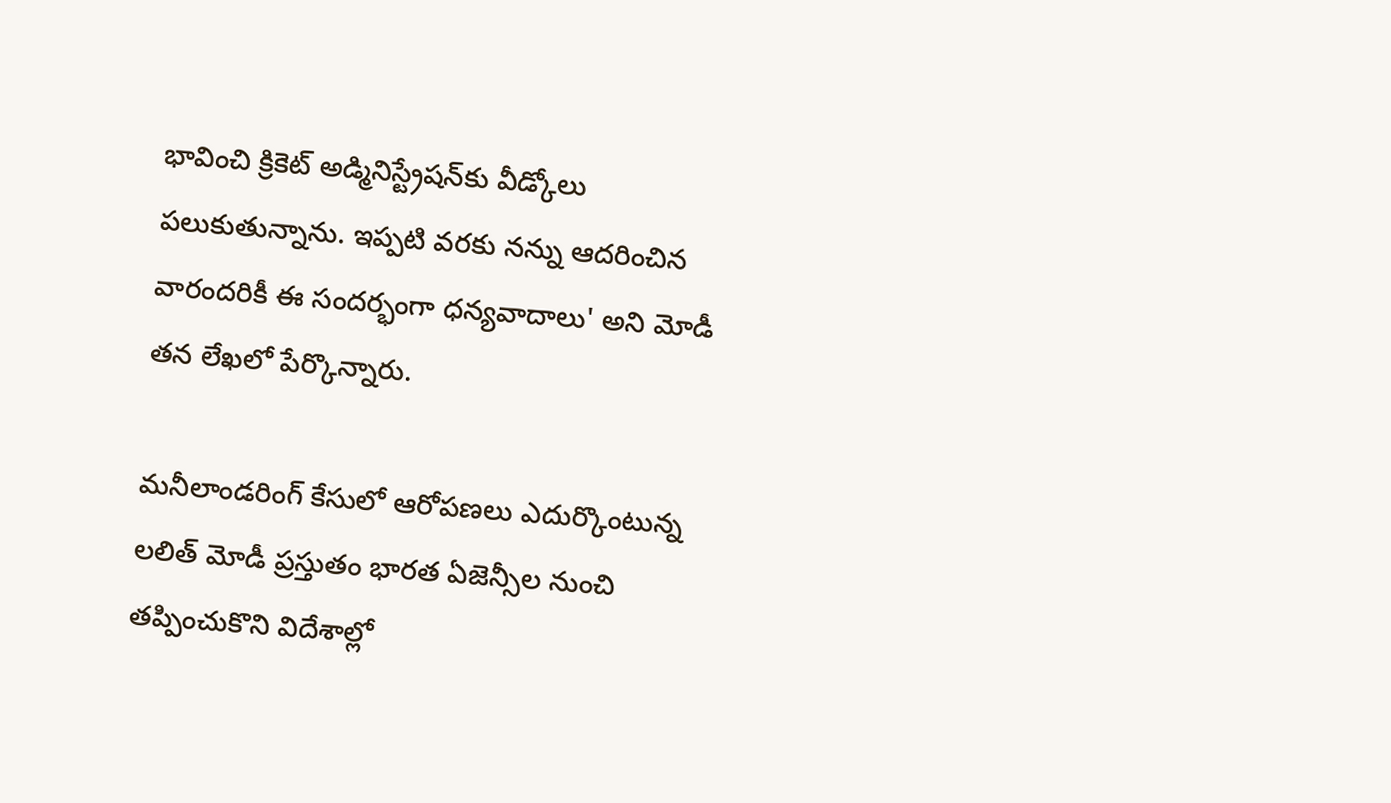భావించి క్రికెట్‌ అడ్మినిస్ట్రేషన్‌కు వీడ్కోలు పలుకుతున్నాను. ఇప్పటి వరకు నన్ను ఆదరించిన వారందరికీ ఈ సందర్భంగా ధన్యవాదాలు' అని మోడీ తన లేఖలో పేర్కొన్నారు.

మనీలాండరింగ్‌ కేసులో ఆరోపణలు ఎదుర్కొంటున్న లలిత్‌ మోడీ ప్రస్తుతం భారత ఏజెన్సీల నుంచి తప్పించుకొని విదేశాల్లో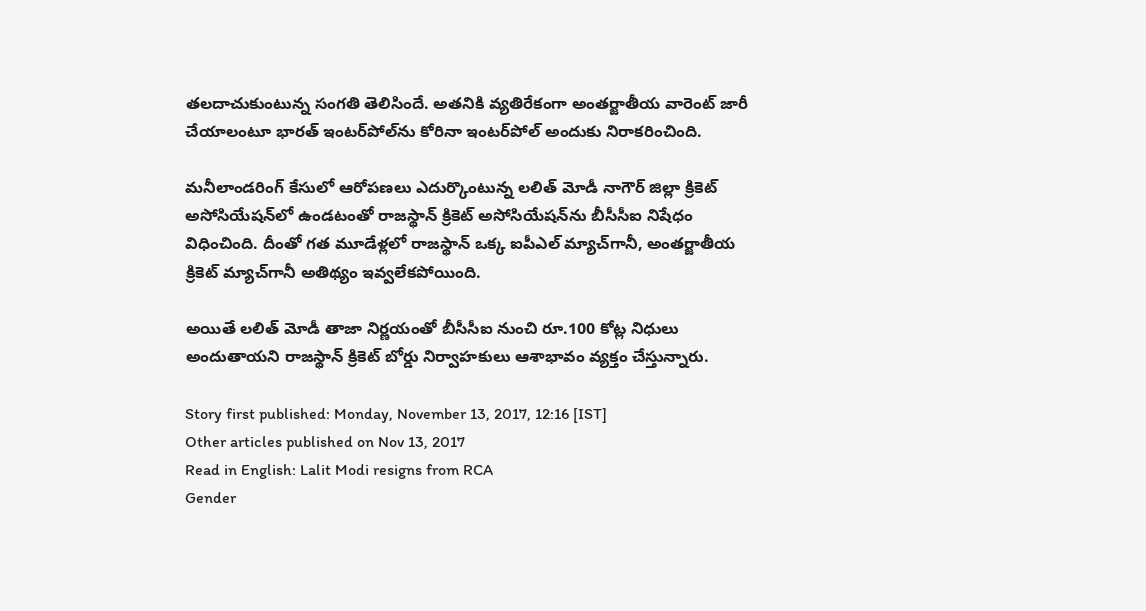తలదాచుకుంటున్న సంగతి తెలిసిందే. అతనికి వ్యతిరేకంగా అంతర్జాతీయ వారెంట్‌ జారీ చేయాలంటూ భారత్‌ ఇంటర్‌పోల్‌ను కోరినా ఇంటర్‌పోల్‌ అందుకు నిరాకరించింది.

మనీలాండరింగ్‌ కేసులో ఆరోపణలు ఎదుర్కొంటున్న లలిత్ మోడీ నాగౌర్‌ జిల్లా క్రికెట్‌ అసోసియేషన్‌లో ఉండటంతో రాజస్థాన్‌ క్రికెట్‌ అసోసియేషన్‌ను బీసీసీఐ నిషేధం విధించింది. దీంతో గత మూడేళ్లలో రాజస్థాన్‌ ఒక్క ఐపీఎల్‌ మ్యాచ్‌గానీ, అంతర్జాతీయ క్రికెట్‌ మ్యాచ్‌గానీ అతిథ్యం ఇవ్వలేకపోయింది.

అయితే లలిత్ మోడీ తాజా నిర్ణయంతో బీసీసీఐ నుంచి రూ.100 కోట్ల నిధులు అందుతాయని రాజస్థాన్‌ క్రికెట్‌ బోర్డు నిర్వాహకులు ఆశాభావం వ్యక్తం చేస్తున్నారు.

Story first published: Monday, November 13, 2017, 12:16 [IST]
Other articles published on Nov 13, 2017
Read in English: Lalit Modi resigns from RCA
Gender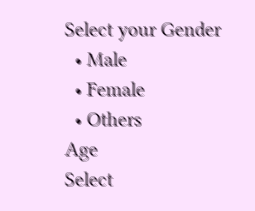Select your Gender
  • Male
  • Female
  • Others
Age
Select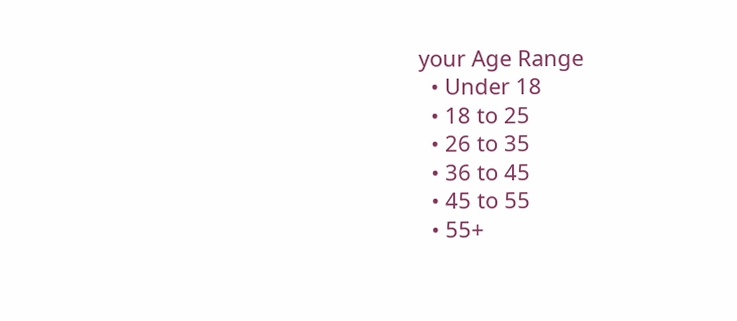your Age Range
  • Under 18
  • 18 to 25
  • 26 to 35
  • 36 to 45
  • 45 to 55
  • 55+